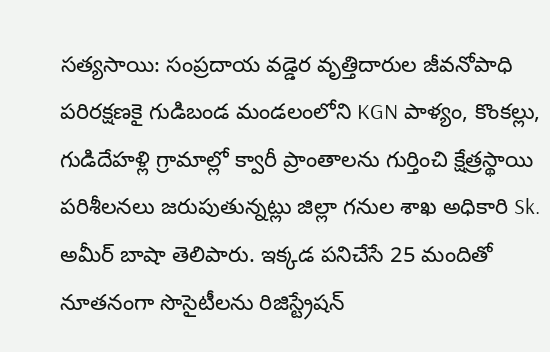సత్యసాయి: సంప్రదాయ వడ్డెర వృత్తిదారుల జీవనోపాధి పరిరక్షణకై గుడిబండ మండలంలోని KGN పాళ్యం, కొంకల్లు, గుడిదేహళ్లి గ్రామాల్లో క్వారీ ప్రాంతాలను గుర్తించి క్షేత్రస్థాయి పరిశీలనలు జరుపుతున్నట్లు జిల్లా గనుల శాఖ అధికారి Sk. అమీర్ బాషా తెలిపారు. ఇక్కడ పనిచేసే 25 మందితో నూతనంగా సొసైటీలను రిజిస్ట్రేషన్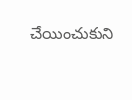చేయించుకుని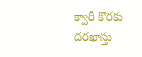క్వారీ కొరకు దరఖాస్తు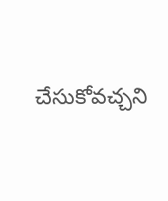చేసుకోవచ్చని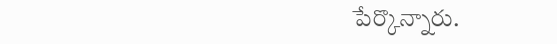పేర్కొన్నారు.